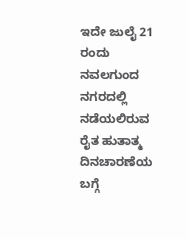ಇದೇ ಜುಲೈ 21 ರಂದು ನವಲಗುಂದ ನಗರದಲ್ಲಿ ನಡೆಯಲಿರುವ ರೈತ ಹುತಾತ್ಮ ದಿನಚಾರಣೆಯ ಬಗ್ಗೆ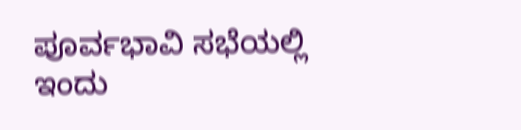ಪೂರ್ವಭಾವಿ ಸಭೆಯಲ್ಲಿ ಇಂದು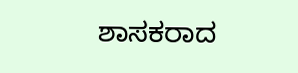ಶಾಸಕರಾದ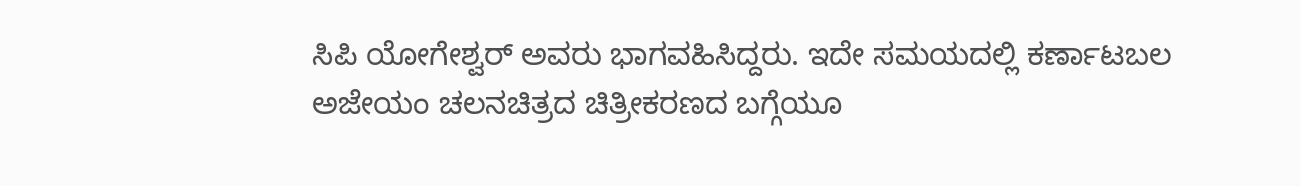ಸಿಪಿ ಯೋಗೇಶ್ವರ್ ಅವರು ಭಾಗವಹಿಸಿದ್ದರು. ಇದೇ ಸಮಯದಲ್ಲಿ ಕರ್ಣಾಟಬಲ ಅಜೇಯಂ ಚಲನಚಿತ್ರದ ಚಿತ್ರೀಕರಣದ ಬಗ್ಗೆಯೂ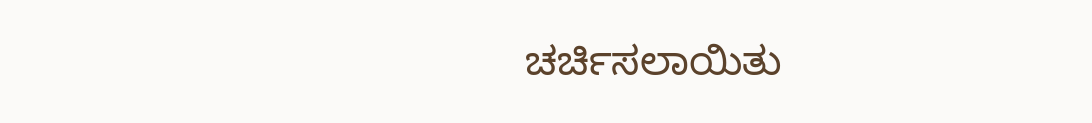ಚರ್ಚಿಸಲಾಯಿತು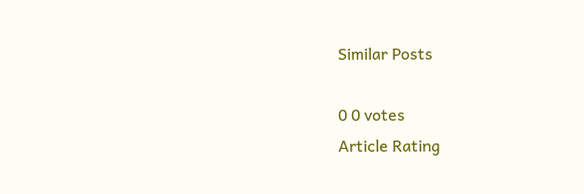Similar Posts

0 0 votes
Article Rating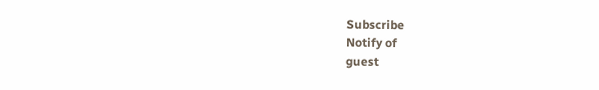Subscribe
Notify of
guest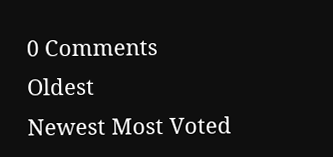0 Comments
Oldest
Newest Most Voted